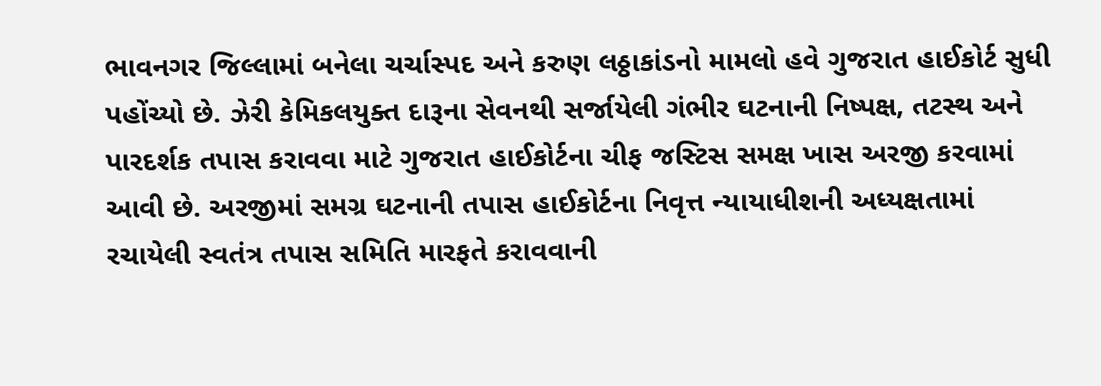ભાવનગર જિલ્લામાં બનેલા ચર્ચાસ્પદ અને કરુણ લઠ્ઠાકાંડનો મામલો હવે ગુજરાત હાઈકોર્ટ સુધી પહોંચ્યો છે. ઝેરી કેમિકલયુક્ત દારૂના સેવનથી સર્જાયેલી ગંભીર ઘટનાની નિષ્પક્ષ, તટસ્થ અને પારદર્શક તપાસ કરાવવા માટે ગુજરાત હાઈકોર્ટના ચીફ જસ્ટિસ સમક્ષ ખાસ અરજી કરવામાં આવી છે. અરજીમાં સમગ્ર ઘટનાની તપાસ હાઈકોર્ટના નિવૃત્ત ન્યાયાધીશની અધ્યક્ષતામાં રચાયેલી સ્વતંત્ર તપાસ સમિતિ મારફતે કરાવવાની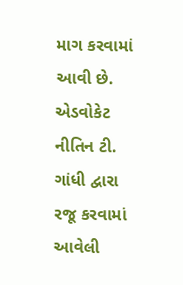માગ કરવામાં આવી છે.
એડવોકેટ નીતિન ટી. ગાંધી દ્વારા રજૂ કરવામાં આવેલી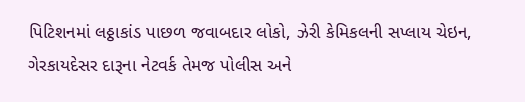પિટિશનમાં લઠ્ઠાકાંડ પાછળ જવાબદાર લોકો, ઝેરી કેમિકલની સપ્લાય ચેઇન, ગેરકાયદેસર દારૂના નેટવર્ક તેમજ પોલીસ અને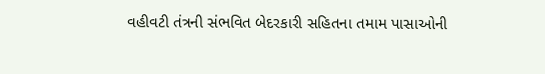વહીવટી તંત્રની સંભવિત બેદરકારી સહિતના તમામ પાસાઓની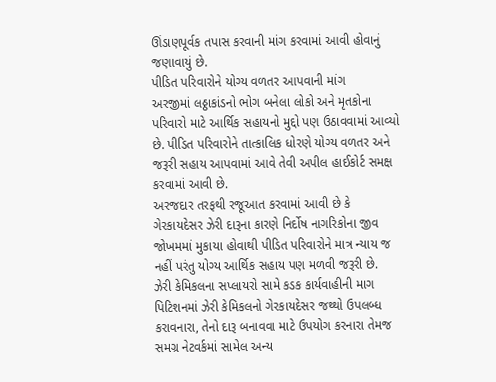ઊંડાણપૂર્વક તપાસ કરવાની માંગ કરવામાં આવી હોવાનું જણાવાયું છે.
પીડિત પરિવારોને યોગ્ય વળતર આપવાની માંગ
અરજીમાં લઠ્ઠાકાંડનો ભોગ બનેલા લોકો અને મૃતકોના પરિવારો માટે આર્થિક સહાયનો મુદ્દો પણ ઉઠાવવામાં આવ્યો છે. પીડિત પરિવારોને તાત્કાલિક ધોરણે યોગ્ય વળતર અને જરૂરી સહાય આપવામાં આવે તેવી અપીલ હાઈકોર્ટ સમક્ષ કરવામાં આવી છે.
અરજદાર તરફથી રજૂઆત કરવામાં આવી છે કે ગેરકાયદેસર ઝેરી દારૂના કારણે નિર્દોષ નાગરિકોના જીવ જોખમમાં મુકાયા હોવાથી પીડિત પરિવારોને માત્ર ન્યાય જ નહીં પરંતુ યોગ્ય આર્થિક સહાય પણ મળવી જરૂરી છે.
ઝેરી કેમિકલના સપ્લાયરો સામે કડક કાર્યવાહીની માગ
પિટિશનમાં ઝેરી કેમિકલનો ગેરકાયદેસર જથ્થો ઉપલબ્ધ કરાવનારા, તેનો દારૂ બનાવવા માટે ઉપયોગ કરનારા તેમજ સમગ્ર નેટવર્કમાં સામેલ અન્ય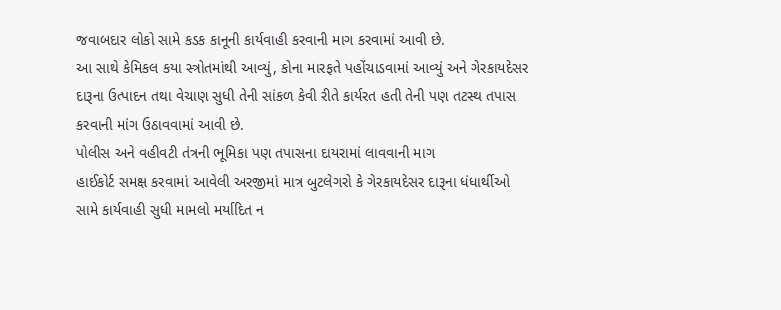જવાબદાર લોકો સામે કડક કાનૂની કાર્યવાહી કરવાની માગ કરવામાં આવી છે.
આ સાથે કેમિકલ કયા સ્ત્રોતમાંથી આવ્યું, કોના મારફતે પહોંચાડવામાં આવ્યું અને ગેરકાયદેસર દારૂના ઉત્પાદન તથા વેચાણ સુધી તેની સાંકળ કેવી રીતે કાર્યરત હતી તેની પણ તટસ્થ તપાસ કરવાની માંગ ઉઠાવવામાં આવી છે.
પોલીસ અને વહીવટી તંત્રની ભૂમિકા પણ તપાસના દાયરામાં લાવવાની માગ
હાઈકોર્ટ સમક્ષ કરવામાં આવેલી અરજીમાં માત્ર બુટલેગરો કે ગેરકાયદેસર દારૂના ધંધાર્થીઓ સામે કાર્યવાહી સુધી મામલો મર્યાદિત ન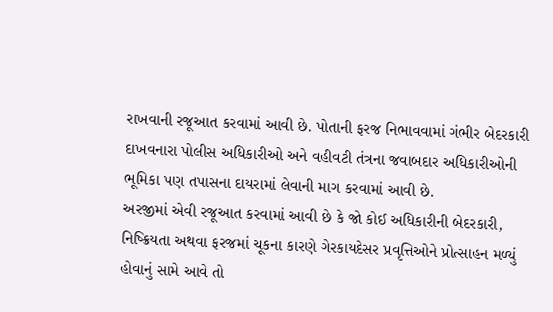રાખવાની રજૂઆત કરવામાં આવી છે. પોતાની ફરજ નિભાવવામાં ગંભીર બેદરકારી દાખવનારા પોલીસ અધિકારીઓ અને વહીવટી તંત્રના જવાબદાર અધિકારીઓની ભૂમિકા પણ તપાસના દાયરામાં લેવાની માગ કરવામાં આવી છે.
અરજીમાં એવી રજૂઆત કરવામાં આવી છે કે જો કોઈ અધિકારીની બેદરકારી, નિષ્ક્રિયતા અથવા ફરજમાં ચૂકના કારણે ગેરકાયદેસર પ્રવૃત્તિઓને પ્રોત્સાહન મળ્યું હોવાનું સામે આવે તો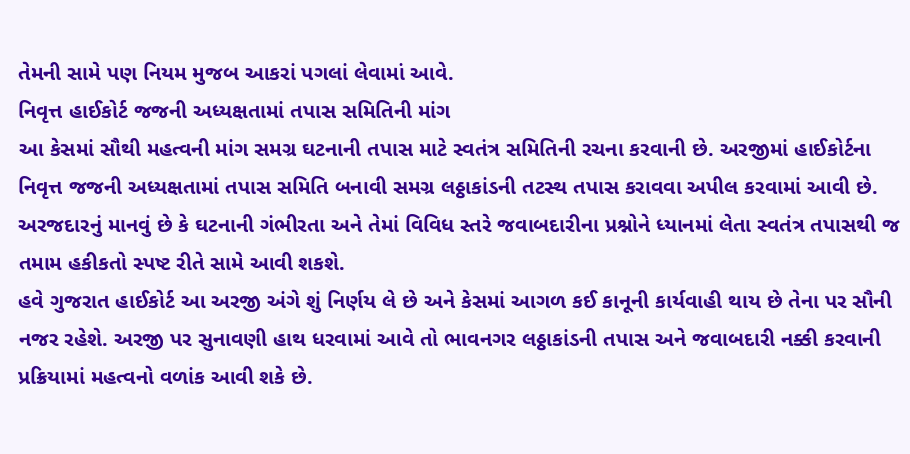તેમની સામે પણ નિયમ મુજબ આકરાં પગલાં લેવામાં આવે.
નિવૃત્ત હાઈકોર્ટ જજની અધ્યક્ષતામાં તપાસ સમિતિની માંગ
આ કેસમાં સૌથી મહત્વની માંગ સમગ્ર ઘટનાની તપાસ માટે સ્વતંત્ર સમિતિની રચના કરવાની છે. અરજીમાં હાઈકોર્ટના નિવૃત્ત જજની અધ્યક્ષતામાં તપાસ સમિતિ બનાવી સમગ્ર લઠ્ઠાકાંડની તટસ્થ તપાસ કરાવવા અપીલ કરવામાં આવી છે.
અરજદારનું માનવું છે કે ઘટનાની ગંભીરતા અને તેમાં વિવિધ સ્તરે જવાબદારીના પ્રશ્નોને ધ્યાનમાં લેતા સ્વતંત્ર તપાસથી જ તમામ હકીકતો સ્પષ્ટ રીતે સામે આવી શકશે.
હવે ગુજરાત હાઈકોર્ટ આ અરજી અંગે શું નિર્ણય લે છે અને કેસમાં આગળ કઈ કાનૂની કાર્યવાહી થાય છે તેના પર સૌની નજર રહેશે. અરજી પર સુનાવણી હાથ ધરવામાં આવે તો ભાવનગર લઠ્ઠાકાંડની તપાસ અને જવાબદારી નક્કી કરવાની પ્રક્રિયામાં મહત્વનો વળાંક આવી શકે છે.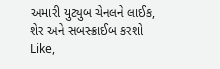અમારી યુટ્યુબ ચેનલને લાઈક, શેર અને સબસ્ક્રાઈબ કરશો
Like,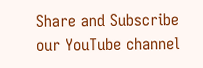Share and Subscribe our YouTube channel